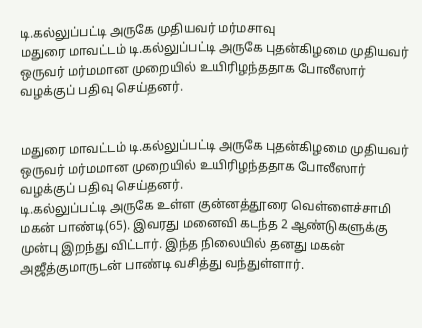டி.கல்லுப்பட்டி அருகே முதியவர் மர்மசாவு
மதுரை மாவட்டம் டி.கல்லுப்பட்டி அருகே புதன்கிழமை முதியவர் ஒருவர் மர்மமான முறையில் உயிரிழந்ததாக போலீஸார் வழக்குப் பதிவு செய்தனர்.


மதுரை மாவட்டம் டி.கல்லுப்பட்டி அருகே புதன்கிழமை முதியவர் ஒருவர் மர்மமான முறையில் உயிரிழந்ததாக போலீஸார் வழக்குப் பதிவு செய்தனர்.
டி.கல்லுப்பட்டி அருகே உள்ள குன்னத்தூரை வெள்ளைச்சாமி மகன் பாண்டி(65). இவரது மனைவி கடந்த 2 ஆண்டுகளுக்கு முன்பு இறந்து விட்டார். இந்த நிலையில் தனது மகன் அஜீத்குமாருடன் பாண்டி வசித்து வந்துள்ளார்.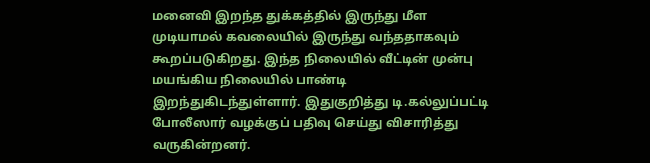மனைவி இறந்த துக்கத்தில் இருந்து மீள முடியாமல் கவலையில் இருந்து வந்ததாகவும் கூறப்படுகிறது. இந்த நிலையில் வீட்டின் முன்பு மயங்கிய நிலையில் பாண்டி இறந்துகிடந்துள்ளார். இதுகுறித்து டி.கல்லுப்பட்டி போலீஸார் வழக்குப் பதிவு செய்து விசாரித்து வருகின்றனர்.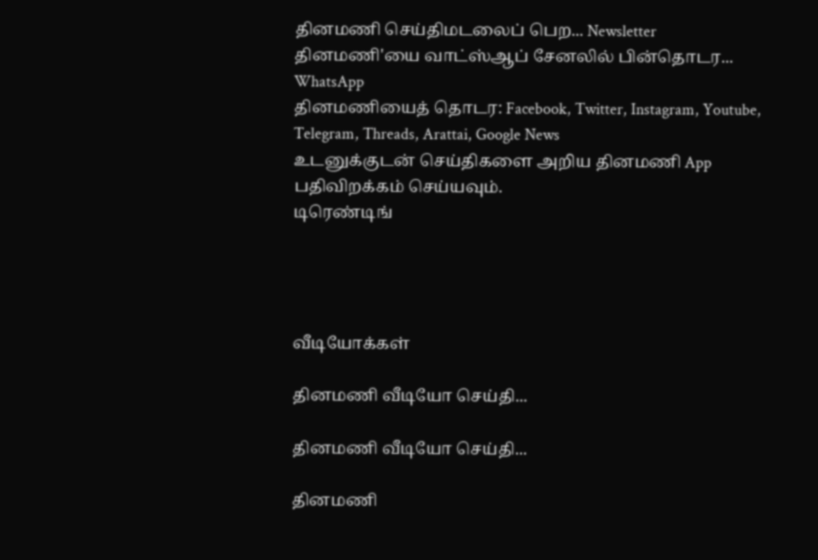தினமணி செய்திமடலைப் பெற... Newsletter
தினமணி'யை வாட்ஸ்ஆப் சேனலில் பின்தொடர... WhatsApp
தினமணியைத் தொடர: Facebook, Twitter, Instagram, Youtube, Telegram, Threads, Arattai, Google News
உடனுக்குடன் செய்திகளை அறிய தினமணி App பதிவிறக்கம் செய்யவும்.
டிரெண்டிங்




வீடியோக்கள்

தினமணி வீடியோ செய்தி...

தினமணி வீடியோ செய்தி...

தினமணி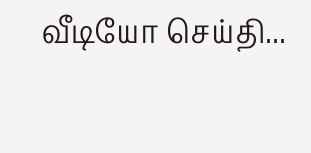வீடியோ செய்தி...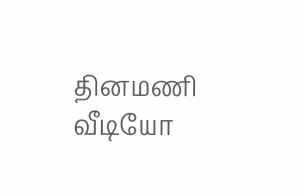தினமணி வீடியோ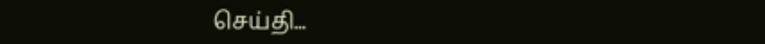செய்தி...